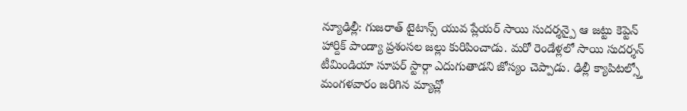న్యూఢిల్లీ: గుజరాత్ టైటాన్స్ యువ ప్లేయర్ సాయి సుదర్శన్పై ఆ జట్టు కెప్టెన్ హార్దిక్ పాండ్యా ప్రశంసల జల్లు కురిపించాడు. మరో రెండేళ్లలో సాయి సుదర్శన్ టీమిండియా సూపర్ స్టార్గా ఎదుగుతాడని జోస్యం చెప్పాడు. ఢిల్లీ క్యాపిటల్స్తో మంగళవారం జరిగిన మ్యాచ్లో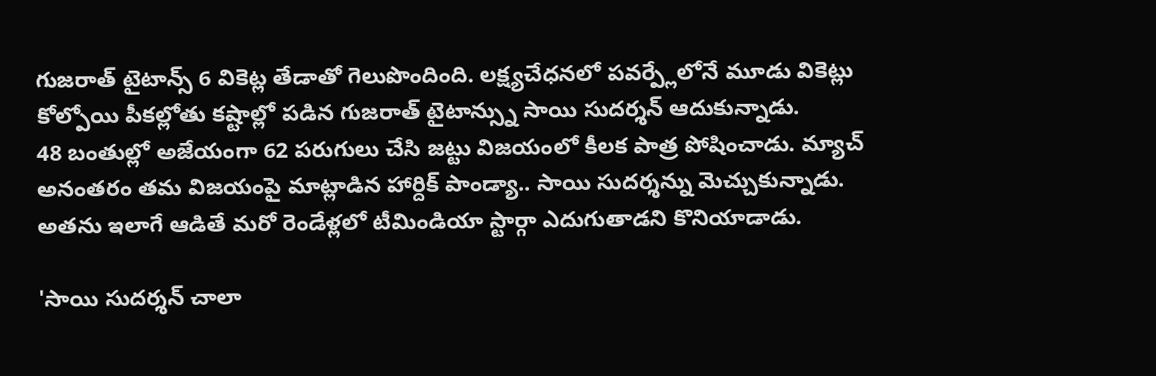గుజరాత్ టైటాన్స్ 6 వికెట్ల తేడాతో గెలుపొందింది. లక్ష్యచేధనలో పవర్ప్లేలోనే మూడు వికెట్లు కోల్పోయి పీకల్లోతు కష్టాల్లో పడిన గుజరాత్ టైటాన్స్ను సాయి సుదర్శన్ ఆదుకున్నాడు.
48 బంతుల్లో అజేయంగా 62 పరుగులు చేసి జట్టు విజయంలో కీలక పాత్ర పోషించాడు. మ్యాచ్ అనంతరం తమ విజయంపై మాట్లాడిన హార్దిక్ పాండ్యా.. సాయి సుదర్శన్ను మెచ్చుకున్నాడు. అతను ఇలాగే ఆడితే మరో రెండేళ్లలో టీమిండియా స్టార్గా ఎదుగుతాడని కొనియాడాడు.

'సాయి సుదర్శన్ చాలా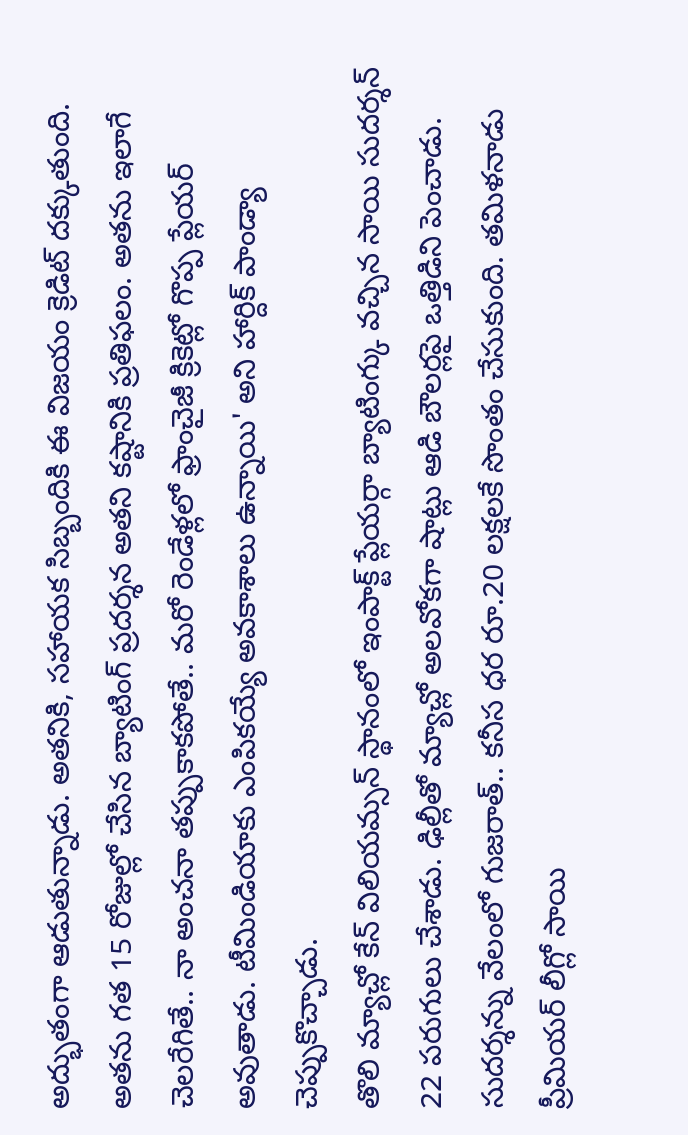అద్భుతంగా ఆడుతున్నాడు. అతనికి, సహాయక సిబ్బందికి ఈ విజయం క్రెడిట్ దక్కుతుంది. అతను గత 15 రోజుల్లో చేసిన బ్యాటింగ్ ప్రదర్శన అతని కష్టానికి ప్రతిఫలం. అతను ఇలాగే చెలరేగితే.. నా అంచనా తప్పుకాకపోతే.. మరో రెండేళ్లలో ఫ్రాంచైజీ క్రికెట్లో గొప్ప ప్లేయర్ అవుతాడు. టీమిండియాకు ఎంపికయ్యే అవకాశాలు ఉన్నాయి' అని హార్దిక్ పాండ్యా చెప్పుకొచ్చాడు.
తొలి మ్యాచ్లో కేన్ విలియమ్సన్ స్థానంలో ఇంపాక్ట్ ప్లేయర్గా బ్యాటింగ్కు వచ్చిన సాయి సుదర్శన్ 22 పరుగులు చేశాడు. ఢిల్లీతో మ్యాచ్లో అలవోకగా షాట్లు ఆడి బౌలర్లపై ఒత్తిడిని పెంచాడు. సుదర్శన్ను వేలంలో గుజరాత్.. కనీస ధర రూ.20 లక్షలకే సొంతం చేసుకుంది. తమిళనాడు ప్రీమియర్ లీగ్లో సాయి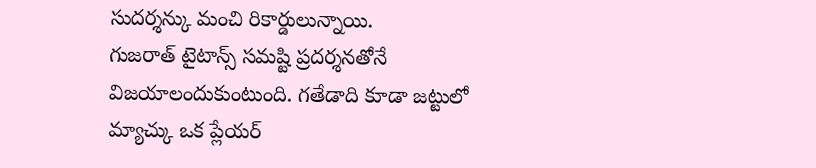సుదర్శన్కు మంచి రికార్డులున్నాయి.
గుజరాత్ టైటాన్స్ సమష్టి ప్రదర్శనతోనే విజయాలందుకుంటుంది. గతేడాది కూడా జట్టులో మ్యాచ్కు ఒక ప్లేయర్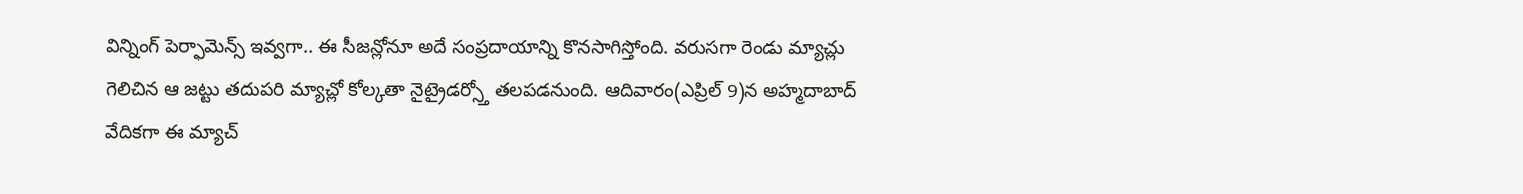విన్నింగ్ పెర్ఫామెన్స్ ఇవ్వగా.. ఈ సీజన్లోనూ అదే సంప్రదాయాన్ని కొనసాగిస్తోంది. వరుసగా రెండు మ్యాచ్లు గెలిచిన ఆ జట్టు తదుపరి మ్యాచ్లో కోల్కతా నైట్రైడర్స్తో తలపడనుంది. ఆదివారం(ఎప్రిల్ 9)న అహ్మదాబాద్ వేదికగా ఈ మ్యాచ్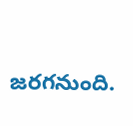జరగనుంది.